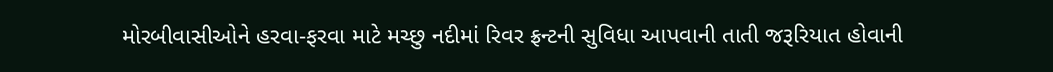મોરબીવાસીઓને હરવા-ફરવા માટે મચ્છુ નદીમાં રિવર ફ્રન્ટની સુવિધા આપવાની તાતી જરૂરિયાત હોવાની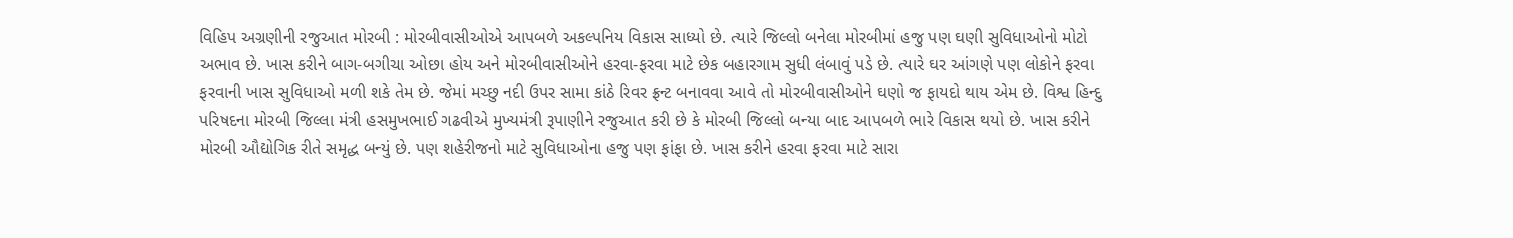વિહિપ અગ્રણીની રજુઆત મોરબી : મોરબીવાસીઓએ આપબળે અકલ્પનિય વિકાસ સાધ્યો છે. ત્યારે જિલ્લો બનેલા મોરબીમાં હજુ પણ ઘણી સુવિધાઓનો મોટો અભાવ છે. ખાસ કરીને બાગ-બગીચા ઓછા હોય અને મોરબીવાસીઓને હરવા-ફરવા માટે છેક બહારગામ સુધી લંબાવું પડે છે. ત્યારે ઘર આંગણે પણ લોકોને ફરવા ફરવાની ખાસ સુવિધાઓ મળી શકે તેમ છે. જેમાં મચ્છુ નદી ઉપર સામા કાંઠે રિવર ફ્રન્ટ બનાવવા આવે તો મોરબીવાસીઓને ઘણો જ ફાયદો થાય એમ છે. વિશ્વ હિન્દુ પરિષદના મોરબી જિલ્લા મંત્રી હસમુખભાઈ ગઢવીએ મુખ્યમંત્રી રૂપાણીને રજુઆત કરી છે કે મોરબી જિલ્લો બન્યા બાદ આપબળે ભારે વિકાસ થયો છે. ખાસ કરીને મોરબી ઔદ્યોગિક રીતે સમૃદ્ધ બન્યું છે. પણ શહેરીજનો માટે સુવિધાઓના હજુ પણ ફાંફા છે. ખાસ કરીને હરવા ફરવા માટે સારા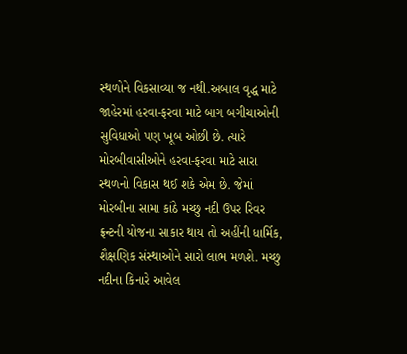સ્થળોને વિકસાવ્યા જ નથી.અબાલ વૃદ્ધ માટે જાહેરમાં હરવા-ફરવા માટે બાગ બગીચાઓની સુવિધાઓ પણ ખૂબ ઓછી છે. ત્યારે મોરબીવાસીઓને હરવા-ફરવા માટે સારા સ્થળનો વિકાસ થઈ શકે એમ છે. જેમાં મોરબીના સામા કાંઠે મચ્છુ નદી ઉપર રિવર ફ્રન્ટની યોજના સાકાર થાય તો અહીંની ધાર્મિક, શૈક્ષણિક સંસ્થાઓને સારો લાભ મળશે. મચ્છુ નદીના કિનારે આવેલ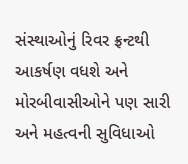સંસ્થાઓનું રિવર ફ્રન્ટથી આકર્ષણ વધશે અને મોરબીવાસીઓને પણ સારી અને મહત્વની સુવિધાઓ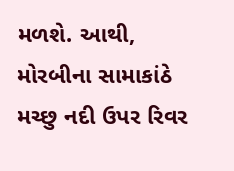મળશે. આથી, મોરબીના સામાકાંઠે મચ્છુ નદી ઉપર રિવર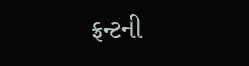ફ્રન્ટની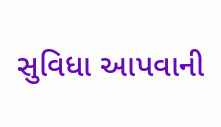સુવિધા આપવાની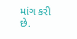માંગ કરી છે.